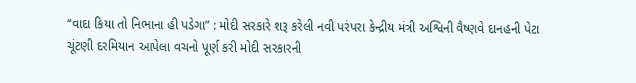‘‘વાદા કિયા તો નિભાના હી પડેગા” : મોદી સરકારે શરૂ કરેલી નવી પરંપરા કેન્દ્રીય મંત્રી અશ્વિની વૈષ્ણવે દાનહની પેટા ચૂંટણી દરમિયાન આપેલા વચનો પૂર્ણ કરી મોદી સરકારની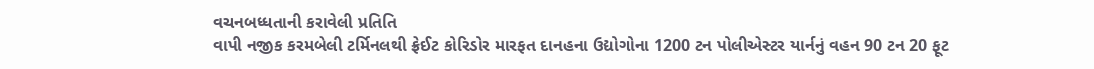વચનબધ્ધતાની કરાવેલી પ્રતિતિ
વાપી નજીક કરમબેલી ટર્મિનલથી ફ્રેઈટ કોરિડોર મારફત દાનહના ઉદ્યોગોના 1200 ટન પોલીએસ્ટર યાર્નનું વહન 90 ટન 20 ફૂટ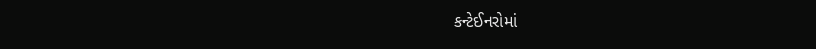કન્ટેઈનરોમાં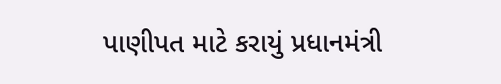પાણીપત માટે કરાયું પ્રધાનમંત્રી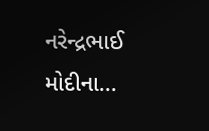નરેન્દ્રભાઈ મોદીના...